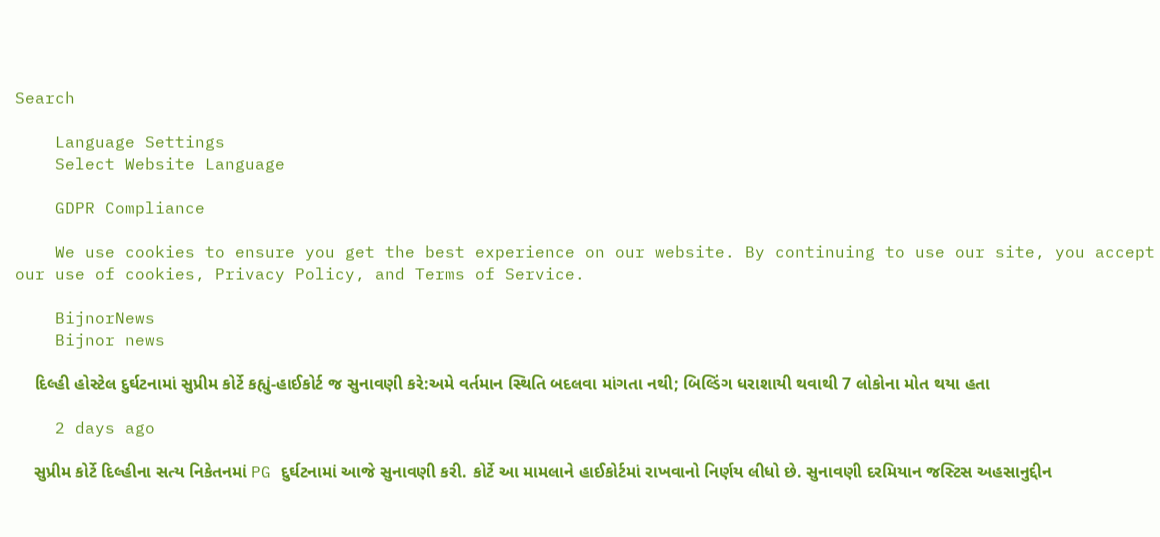Search

    Language Settings
    Select Website Language

    GDPR Compliance

    We use cookies to ensure you get the best experience on our website. By continuing to use our site, you accept our use of cookies, Privacy Policy, and Terms of Service.

    BijnorNews
    Bijnor news

    દિલ્હી હોસ્ટેલ દુર્ઘટનામાં સુપ્રીમ કોર્ટે કહ્યું-હાઈકોર્ટ જ સુનાવણી કરે:અમે વર્તમાન સ્થિતિ બદલવા માંગતા નથી; બિલ્ડિંગ ધરાશાયી થવાથી 7 લોકોના મોત થયા હતા

    2 days ago

    સુપ્રીમ કોર્ટે દિલ્હીના સત્ય નિકેતનમાં PG દુર્ઘટનામાં આજે સુનાવણી કરી. કોર્ટે આ મામલાને હાઈકોર્ટમાં રાખવાનો નિર્ણય લીધો છે. સુનાવણી દરમિયાન જસ્ટિસ અહસાનુદ્દીન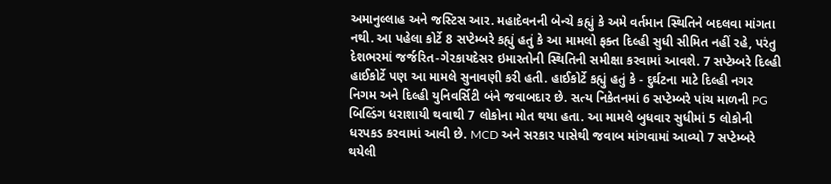અમાનુલ્લાહ અને જસ્ટિસ આર. મહાદેવનની બેન્ચે કહ્યું કે અમે વર્તમાન સ્થિતિને બદલવા માંગતા નથી. આ પહેલા કોર્ટે 8 સપ્ટેમ્બરે કહ્યું હતું કે આ મામલો ફક્ત દિલ્હી સુધી સીમિત નહીં રહે, પરંતુ દેશભરમાં જર્જરિત-ગેરકાયદેસર ઇમારતોની સ્થિતિની સમીક્ષા કરવામાં આવશે. 7 સપ્ટેમ્બરે દિલ્હી હાઈકોર્ટે પણ આ મામલે સુનાવણી કરી હતી. હાઈકોર્ટે કહ્યું હતું કે - દુર્ઘટના માટે દિલ્હી નગર નિગમ અને દિલ્હી યુનિવર્સિટી બંને જવાબદાર છે. સત્ય નિકેતનમાં 6 સપ્ટેમ્બરે પાંચ માળની PG બિલ્ડિંગ ધરાશાયી થવાથી 7 લોકોના મોત થયા હતા. આ મામલે બુધવાર સુધીમાં 5 લોકોની ધરપકડ કરવામાં આવી છે. MCD અને સરકાર પાસેથી જવાબ માંગવામાં આવ્યો 7 સપ્ટેમ્બરે થયેલી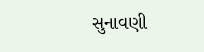સુનાવણી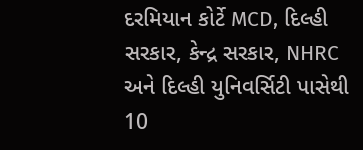દરમિયાન કોર્ટે MCD, દિલ્હી સરકાર, કેન્દ્ર સરકાર, NHRC અને દિલ્હી યુનિવર્સિટી પાસેથી 10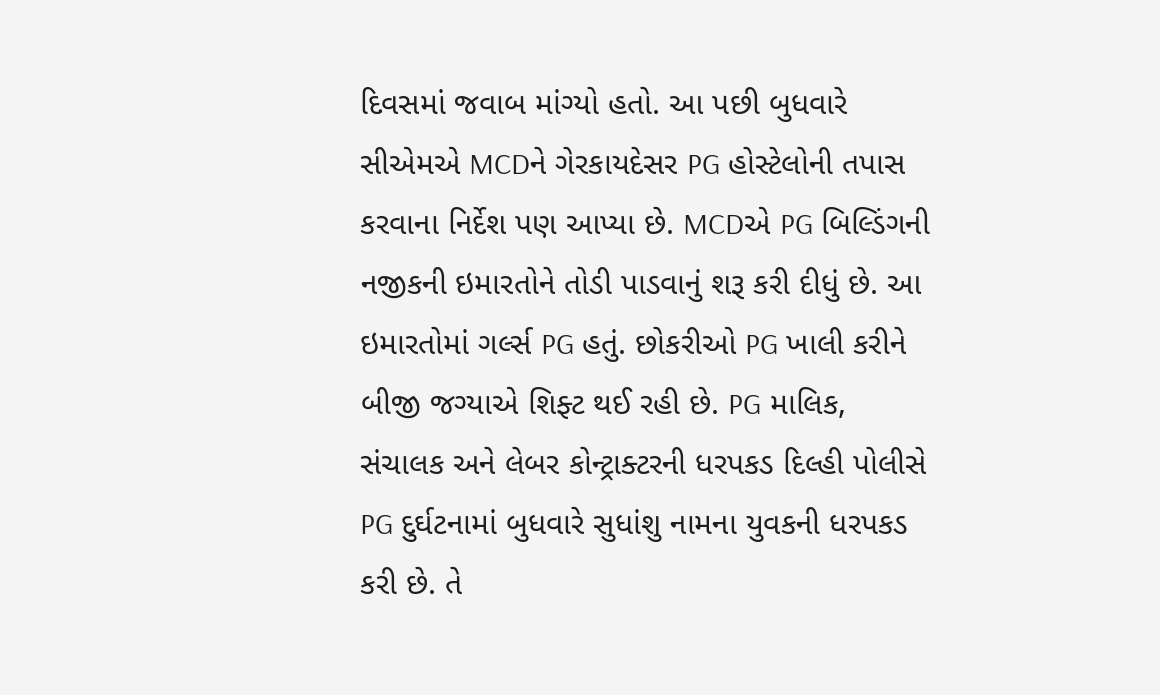દિવસમાં જવાબ માંગ્યો હતો. આ પછી બુધવારે સીએમએ MCDને ગેરકાયદેસર PG હોસ્ટેલોની તપાસ કરવાના નિર્દેશ પણ આપ્યા છે. MCDએ PG બિલ્ડિંગની નજીકની ઇમારતોને તોડી પાડવાનું શરૂ કરી દીધું છે. આ ઇમારતોમાં ગર્લ્સ PG હતું. છોકરીઓ PG ખાલી કરીને બીજી જગ્યાએ શિફ્ટ થઈ રહી છે. PG માલિક, સંચાલક અને લેબર કોન્ટ્રાક્ટરની ધરપકડ દિલ્હી પોલીસે PG દુર્ઘટનામાં બુધવારે સુધાંશુ નામના યુવકની ધરપકડ કરી છે. તે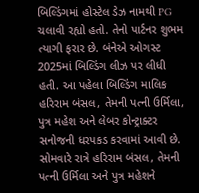બિલ્ડિંગમાં હોસ્ટેલ ડેઝ નામથી PG ચલાવી રહ્યો હતો. તેનો પાર્ટનર શુભમ ત્યાગી ફરાર છે. બંનેએ ઓગસ્ટ 2025માં બિલ્ડિંગ લીઝ પર લીધી હતી. આ પહેલા બિલ્ડિંગ માલિક હરિરામ બંસલ, તેમની પત્ની ઉર્મિલા, પુત્ર મહેશ અને લેબર કોન્ટ્રાક્ટર સનોજની ધરપકડ કરવામાં આવી છે. સોમવારે રાત્રે હરિરામ બંસલ, તેમની પત્ની ઉર્મિલા અને પુત્ર મહેશને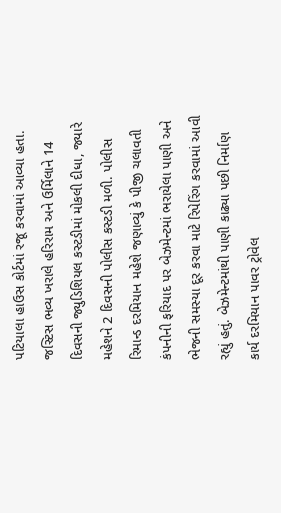પટિયાલા હાઉસ કોર્ટમાં રજૂ કરવામાં આવ્યા હતા. જસ્ટિસ ભવ્ય ખરાલે હરિરામ અને ઉર્મિલાને 14 દિવસની જ્યુડિશિયલ કસ્ટડીમાં મોકલી દીધા, જ્યારે મહેશને 2 દિવસની પોલીસ કસ્ટડી મળી. પોલીસ રિમાન્ડ દરમિયાન મહેશે જણાવ્યું કે પીજી ચલાવતી કંપનીની ફરિયાદ પર બેઝમેન્ટમાં ભરાયેલા પાણી અને ભેજની સમસ્યા દૂર કરવા માટે રિપેરિંગ કરવામાં આવી રહ્યું હતું. બેઝમેન્ટમાંથી પાણી કાઢ્યા પછી નિર્માણ કાર્ય દરમિયાન પાવર ટ્રોવેલ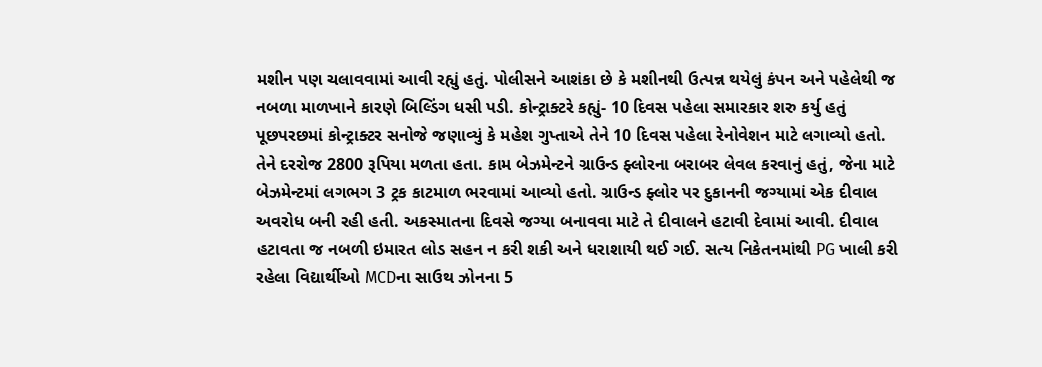મશીન પણ ચલાવવામાં આવી રહ્યું હતું. પોલીસને આશંકા છે કે મશીનથી ઉત્પન્ન થયેલું કંપન અને પહેલેથી જ નબળા માળખાને કારણે બિલ્ડિંગ ધસી પડી. કોન્ટ્રાક્ટરે કહ્યું- 10 દિવસ પહેલા સમારકાર શરુ કર્યુ હતું પૂછપરછમાં કોન્ટ્રાક્ટર સનોજે જણાવ્યું કે મહેશ ગુપ્તાએ તેને 10 દિવસ પહેલા રેનોવેશન માટે લગાવ્યો હતો. તેને દરરોજ 2800 રૂપિયા મળતા હતા. કામ બેઝમેન્ટને ગ્રાઉન્ડ ફ્લોરના બરાબર લેવલ કરવાનું હતું, જેના માટે બેઝમેન્ટમાં લગભગ 3 ટ્રક કાટમાળ ભરવામાં આવ્યો હતો. ગ્રાઉન્ડ ફ્લોર પર દુકાનની જગ્યામાં એક દીવાલ અવરોધ બની રહી હતી. અકસ્માતના દિવસે જગ્યા બનાવવા માટે તે દીવાલને હટાવી દેવામાં આવી. દીવાલ હટાવતા જ નબળી ઇમારત લોડ સહન ન કરી શકી અને ધરાશાયી થઈ ગઈ. સત્ય નિકેતનમાંથી PG ખાલી કરી રહેલા વિદ્યાર્થીઓ MCDના સાઉથ ઝોનના 5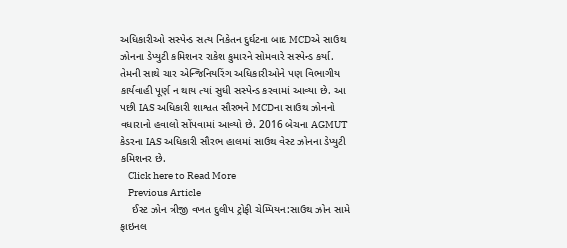અધિકારીઓ સસ્પેન્ડ સત્ય નિકેતન દુર્ઘટના બાદ MCDએ સાઉથ ઝોનના ડેપ્યુટી કમિશનર રાકેશ કુમારને સોમવારે સસ્પેન્ડ કર્યા. તેમની સાથે ચાર એન્જિનિયરિંગ અધિકારીઓને પણ વિભાગીય કાર્યવાહી પૂર્ણ ન થાય ત્યાં સુધી સસ્પેન્ડ કરવામાં આવ્યા છે. આ પછી IAS અધિકારી શાશ્વત સૌરભને MCDના સાઉથ ઝોનનો વધારાનો હવાલો સોંપવામાં આવ્યો છે. 2016 બેચના AGMUT કેડરના IAS અધિકારી સૌરભ હાલમાં સાઉથ વેસ્ટ ઝોનના ડેપ્યુટી કમિશનર છે.
    Click here to Read More
    Previous Article
    ઈસ્ટ ઝોન ત્રીજી વખત દુલીપ ટ્રોફી ચેમ્પિયન:સાઉથ ઝોન સામે ફાઇનલ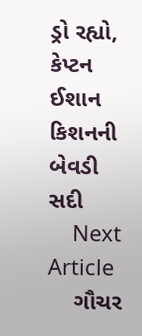ડ્રો રહ્યો, કેપ્ટન ઈશાન કિશનની બેવડી સદી
    Next Article
    ગૌચર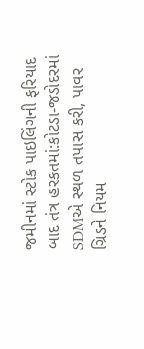જમીનમાં સ્ટોક પાઇલિંગની ફરિયાદ બાદ તંત્ર હરકતમાં:કોટડા-જડોદરમાં SDMએ સ્થળ તપાસ કરી, પાવર ગ્રિડને નિયમ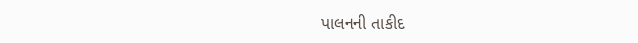પાલનની તાકીદ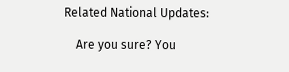Related National Updates:

    Are you sure? You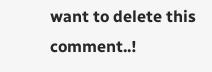want to delete this comment..!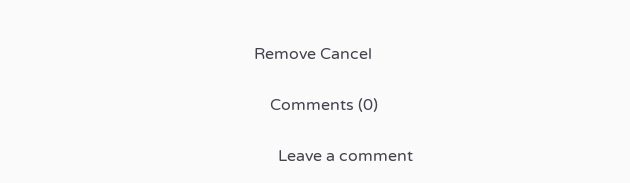Remove Cancel

    Comments (0)

      Leave a comment